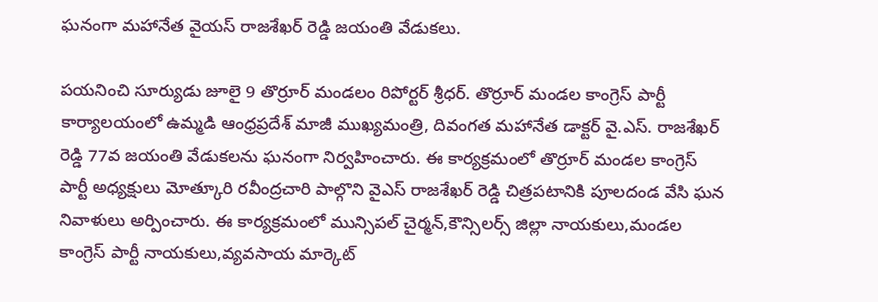ఘనంగా మహానేత వైయస్ రాజశేఖర్ రెడ్డి జయంతి వేడుకలు.

పయనించి సూర్యుడు జూలై 9 తొర్రూర్ మండలం రిపోర్టర్ శ్రీధర్. తొర్రూర్ మండల కాంగ్రెస్ పార్టీ కార్యాలయంలో ఉమ్మడి ఆంధ్రప్రదేశ్ మాజీ ముఖ్యమంత్రి, దివంగత మహానేత డాక్టర్ వై.ఎస్. రాజశేఖర్ రెడ్డి 77వ జయంతి వేడుకలను ఘనంగా నిర్వహించారు. ఈ కార్యక్రమంలో తొర్రూర్ మండల కాంగ్రెస్ పార్టీ అధ్యక్షులు మోత్కూరి రవీంద్రచారి పాల్గొని వైఎస్ రాజశేఖర్ రెడ్డి చిత్రపటానికి పూలదండ వేసి ఘన నివాళులు అర్పించారు. ఈ కార్యక్రమంలో మున్సిపల్ చైర్మన్,కౌన్సిలర్స్ జిల్లా నాయకులు,మండల కాంగ్రెస్ పార్టీ నాయకులు,వ్యవసాయ మార్కెట్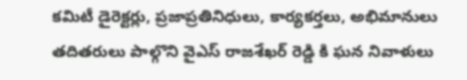కమిటీ డైరెక్టర్లు, ప్రజాప్రతినిధులు, కార్యకర్తలు, అభిమానులు తదితరులు పాల్గొని వైఎస్ రాజశేఖర్ రెడ్డి కి ఘన నివాళులు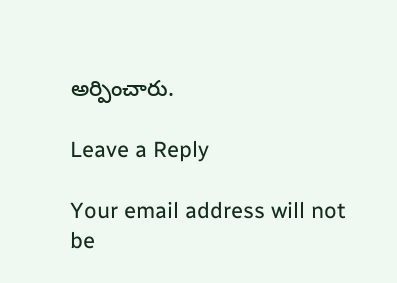అర్పించారు.

Leave a Reply

Your email address will not be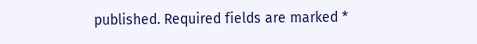published. Required fields are marked *